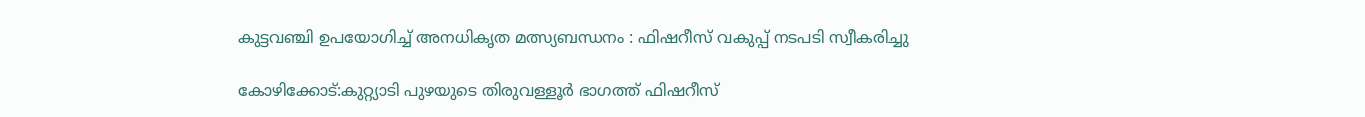കുട്ടവഞ്ചി ഉപയോഗിച്ച് അനധികൃത മത്സ്യബന്ധനം : ഫിഷറീസ് വകുപ്പ് നടപടി സ്വീകരിച്ചു

കോഴിക്കോട്:കുറ്റ്യാടി പുഴയുടെ തിരുവള്ളൂര്‍ ഭാഗത്ത് ഫിഷറീസ്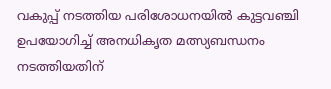വകുപ്പ് നടത്തിയ പരിശോധനയില്‍ കുട്ടവഞ്ചി ഉപയോഗിച്ച് അനധികൃത മത്സ്യബന്ധനം നടത്തിയതിന്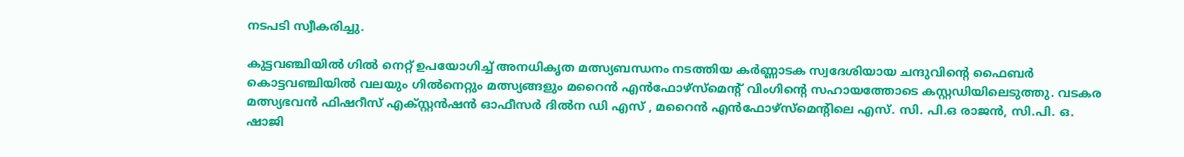നടപടി സ്വീകരിച്ചു.

കുട്ടവഞ്ചിയില്‍ ഗില്‍ നെറ്റ് ഉപയോഗിച്ച് അനധികൃത മത്സ്യബന്ധനം നടത്തിയ കര്‍ണ്ണാടക സ്വദേശിയായ ചന്ദുവിന്റെ ഫൈബര്‍ കൊട്ടവഞ്ചിയില്‍ വലയും ഗില്‍നെറ്റും മത്സ്യങ്ങളും മറൈന്‍ എന്‍ഫോഴ്‌സ്‌മെന്റ് വിംഗിന്റെ സഹായത്തോടെ കസ്റ്റഡിയിലെടുത്തു. വടകര മത്സ്യഭവന്‍ ഫിഷറീസ് എക്സ്റ്റന്‍ഷന്‍ ഓഫീസര്‍ ദില്‍ന ഡി എസ് , മറൈന്‍ എന്‍ഫോഴ്‌സ്‌മെന്റിലെ എസ്. സി. പി.ഒ രാജന്‍, സി.പി. ഒ. ഷാജി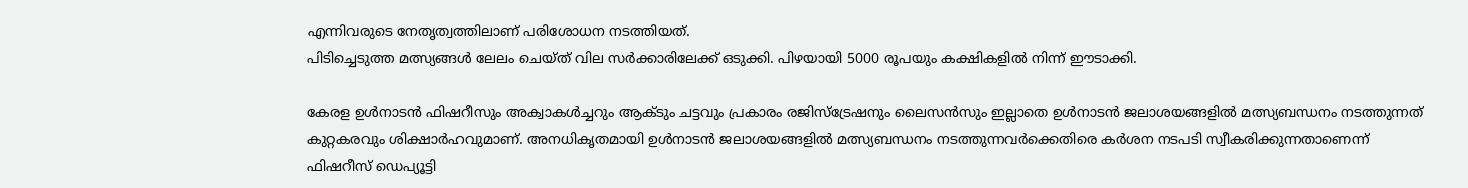എന്നിവരുടെ നേതൃത്വത്തിലാണ് പരിശോധന നടത്തിയത്.
പിടിച്ചെടുത്ത മത്സ്യങ്ങള്‍ ലേലം ചെയ്ത് വില സര്‍ക്കാരിലേക്ക് ഒടുക്കി. പിഴയായി 5000 രൂപയും കക്ഷികളില്‍ നിന്ന് ഈടാക്കി.

കേരള ഉള്‍നാടന്‍ ഫിഷറീസും അക്വാകള്‍ച്ചറും ആക്ടും ചട്ടവും പ്രകാരം രജിസ്‌ട്രേഷനും ലൈസന്‍സും ഇല്ലാതെ ഉള്‍നാടന്‍ ജലാശയങ്ങളില്‍ മത്സ്യബന്ധനം നടത്തുന്നത് കുറ്റകരവും ശിക്ഷാര്‍ഹവുമാണ്. അനധികൃതമായി ഉള്‍നാടന്‍ ജലാശയങ്ങളില്‍ മത്സ്യബന്ധനം നടത്തുന്നവര്‍ക്കെതിരെ കര്‍ശന നടപടി സ്വീകരിക്കുന്നതാണെന്ന് ഫിഷറീസ് ഡെപ്യൂട്ടി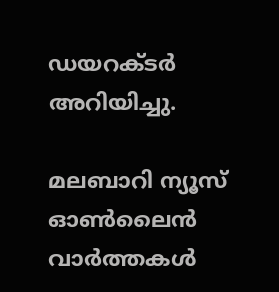ഡയറക്ടര്‍ അറിയിച്ചു.

മലബാറി ന്യൂസ് ഓണ്‍ലൈന്‍ വാര്‍ത്തകള്‍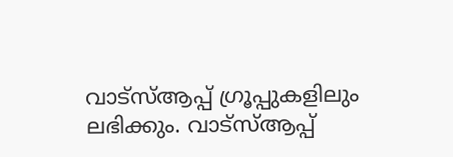വാട്‌സ്ആപ്പ് ഗ്രൂപ്പുകളിലും ലഭിക്കും. വാട്‌സ്ആപ്പ്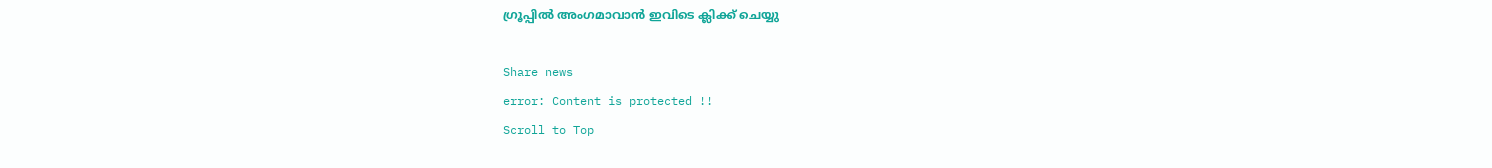ഗ്രൂപ്പില്‍ അംഗമാവാന്‍ ഇവിടെ ക്ലിക്ക് ചെയ്യു

Share news
error: Content is protected !!
Scroll to Top